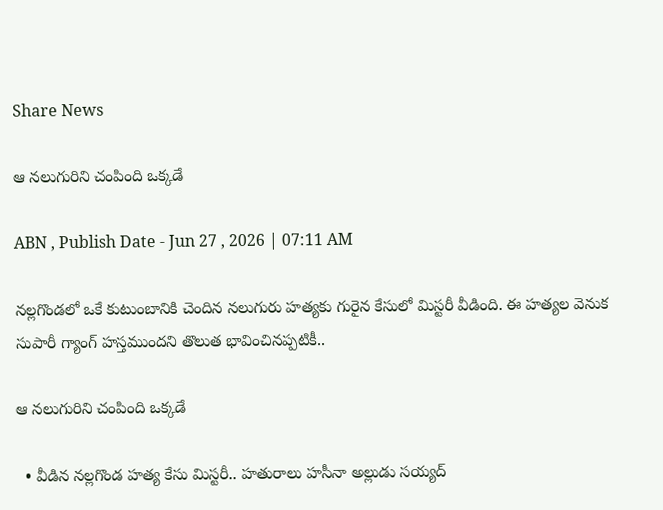Share News

ఆ నలుగురిని చంపింది ఒక్కడే

ABN , Publish Date - Jun 27 , 2026 | 07:11 AM

నల్లగొండలో ఒకే కుటుంబానికి చెందిన నలుగురు హత్యకు గురైన కేసులో మిస్టరీ వీడింది. ఈ హత్యల వెనుక సుపారీ గ్యాంగ్‌ హస్తముందని తొలుత భావించినప్పటికీ..

ఆ నలుగురిని చంపింది ఒక్కడే

  • వీడిన నల్లగొండ హత్య కేసు మిస్టరీ.. హతురాలు హసీనా అల్లుడు సయ్యద్‌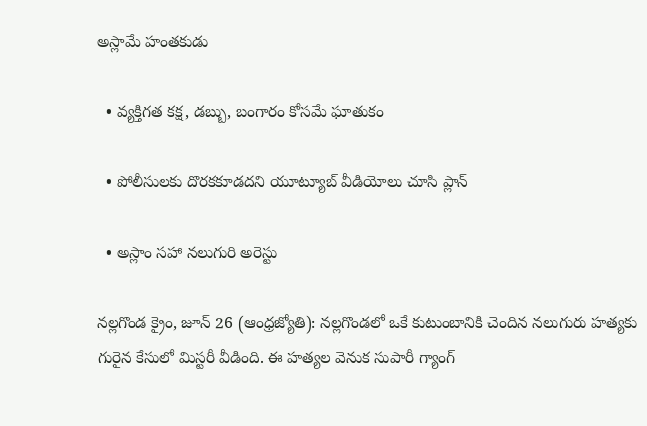అస్లామే హంతకుడు

  • వ్యక్తిగత కక్ష, డబ్బు, బంగారం కోసమే ఘాతుకం

  • పోలీసులకు దొరకకూడదని యూట్యూబ్‌ వీడియోలు చూసి ప్లాన్‌

  • అస్లాం సహా నలుగురి అరెస్టు

నల్లగొండ క్రైం, జూన్‌ 26 (ఆంధ్రజ్యోతి): నల్లగొండలో ఒకే కుటుంబానికి చెందిన నలుగురు హత్యకు గురైన కేసులో మిస్టరీ వీడింది. ఈ హత్యల వెనుక సుపారీ గ్యాంగ్‌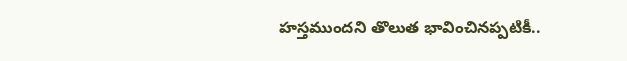హస్తముందని తొలుత భావించినప్పటికీ..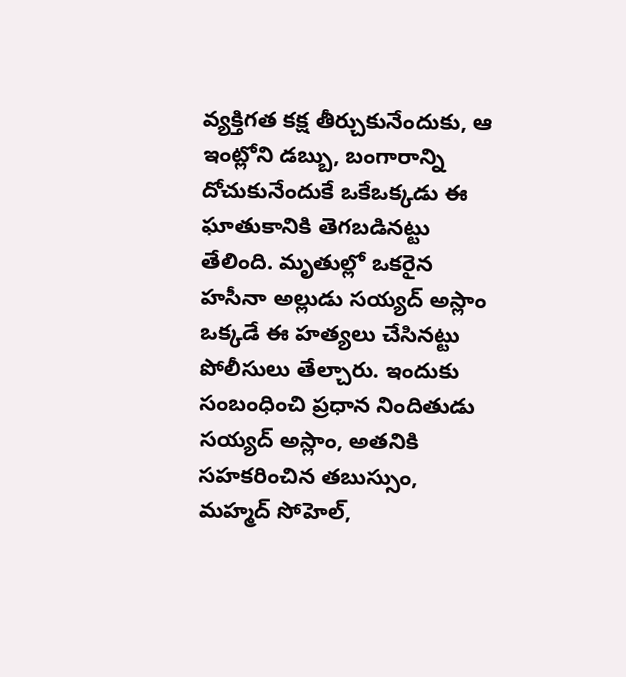వ్యక్తిగత కక్ష తీర్చుకునేందుకు, ఆ ఇంట్లోని డబ్బు, బంగారాన్ని దోచుకునేందుకే ఒకేఒక్కడు ఈ ఘాతుకానికి తెగబడినట్టు తేలింది. మృతుల్లో ఒకరైన హసీనా అల్లుడు సయ్యద్‌ అస్లాం ఒక్కడే ఈ హత్యలు చేసినట్టు పోలీసులు తేల్చారు. ఇందుకు సంబంధించి ప్రధాన నిందితుడు సయ్యద్‌ అస్లాం, అతనికి సహకరించిన తబుస్సుం, మహ్మద్‌ సోహెల్‌,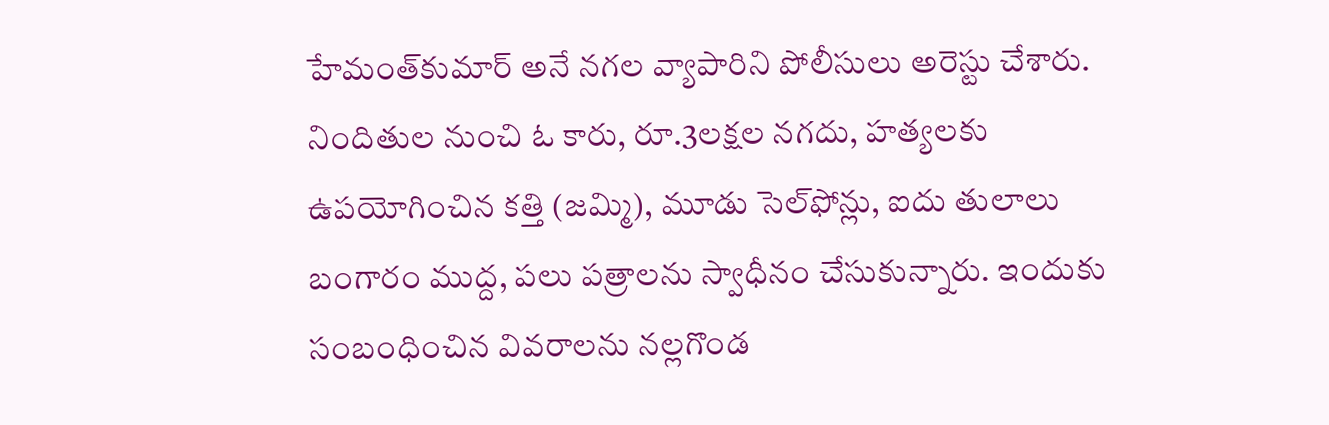హేమంత్‌కుమార్‌ అనే నగల వ్యాపారిని పోలీసులు అరెస్టు చేశారు. నిందితుల నుంచి ఓ కారు, రూ.3లక్షల నగదు, హత్యలకు ఉపయోగించిన కత్తి (జమ్మి), మూడు సెల్‌ఫోన్లు, ఐదు తులాలు బంగారం ముద్ద, పలు పత్రాలను స్వాధీనం చేసుకున్నారు. ఇందుకు సంబంధించిన వివరాలను నల్లగొండ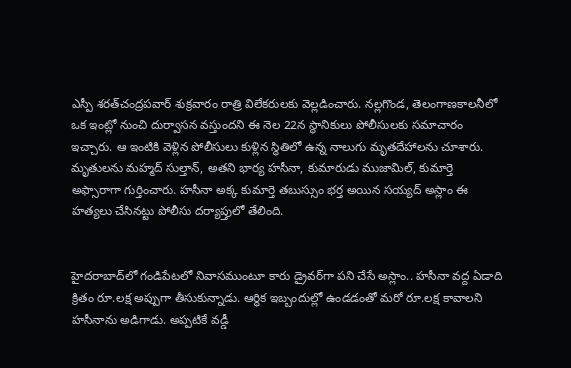ఎస్పీ శరత్‌చంద్రపవార్‌ శుక్రవారం రాత్రి విలేకరులకు వెల్లడించారు. నల్లగొండ, తెలంగాణకాలనీలో ఒక ఇంట్లో నుంచి దుర్వాసన వస్తుందని ఈ నెల 22న స్థానికులు పోలీసులకు సమాచారం ఇచ్చారు. ఆ ఇంటికి వెళ్లిన పోలీసులు కుళ్లిన స్థితిలో ఉన్న నాలుగు మృతదేహాలను చూశారు. మృతులను మహ్మద్‌ సుల్తాన్‌, అతని భార్య హసీనా, కుమారుడు ముజామిల్‌, కుమార్తె అఫ్సారాగా గుర్తించారు. హసీనా అక్క కుమార్తె తబుస్సుం భర్త అయిన సయ్యద్‌ అస్లాం ఈ హత్యలు చేసినట్టు పోలీసు దర్యాప్తులో తేలింది.


హైదరాబాద్‌లో గండిపేటలో నివాసముంటూ కారు డ్రైవర్‌గా పని చేసే అస్లాం.. హసీనా వద్ద ఏడాది క్రితం రూ.లక్ష అప్పుగా తీసుకున్నాడు. ఆర్థిక ఇబ్బందుల్లో ఉండడంతో మరో రూ.లక్ష కావాలని హసీనాను అడిగాడు. అప్పటికే వడ్డీ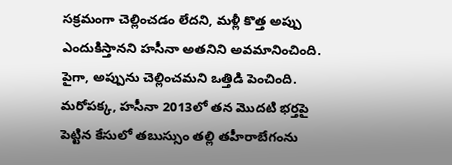సక్రమంగా చెల్లించడం లేదని, మళ్లీ కొత్త అప్పు ఎందుకిస్తానని హసీనా అతనిని అవమానించింది. పైగా, అప్పును చెల్లించమని ఒత్తిడి పెంచింది. మరోపక్క, హసీనా 2013లో తన మొదటి భర్తపై పెట్టిన కేసులో తబుస్సుం తల్లి తహీరాబేగంను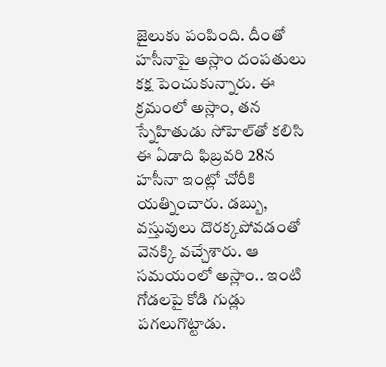జైలుకు పంపింది. దీంతో హసీనాపై అస్లాం దంపతులు కక్ష పెంచుకున్నారు. ఈ క్రమంలో అస్లాం, తన స్నేహితుడు సోహెల్‌తో కలిసి ఈ ఏడాది ఫిబ్రవరి 28న హసీనా ఇంట్లో చోరీకి యత్నించారు. డబ్బు, వస్తువులు దొరక్కపోవడంతో వెనక్కి వచ్చేశారు. ఆ సమయంలో అస్లాం.. ఇంటి గోడలపై కోడి గుడ్లు పగలుగొట్టాడు.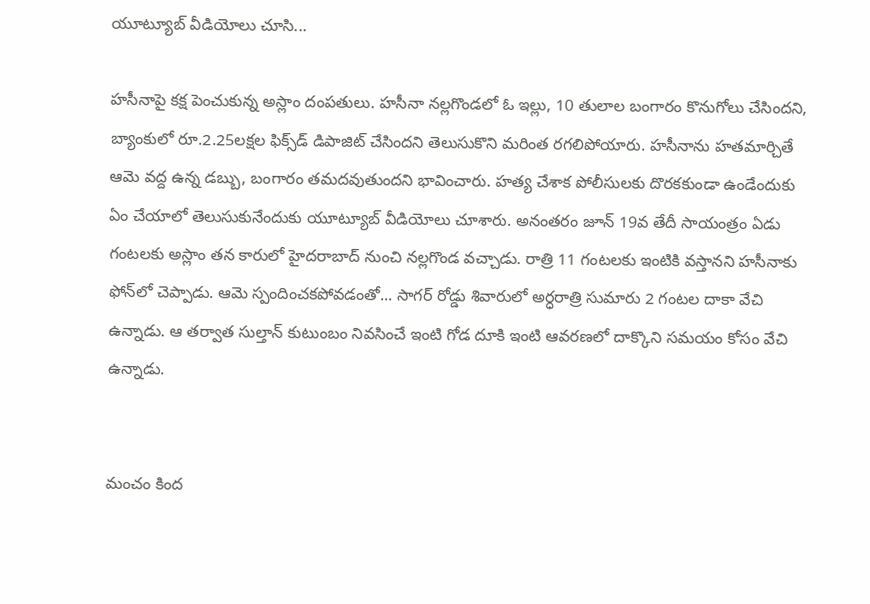యూట్యూబ్‌ వీడియోలు చూసి...

హసీనాపై కక్ష పెంచుకున్న అస్లాం దంపతులు. హసీనా నల్లగొండలో ఓ ఇల్లు, 10 తులాల బంగారం కొనుగోలు చేసిందని, బ్యాంకులో రూ.2.25లక్షల ఫిక్స్‌డ్‌ డిపాజిట్‌ చేసిందని తెలుసుకొని మరింత రగలిపోయారు. హసీనాను హతమార్చితే ఆమె వద్ద ఉన్న డబ్బు, బంగారం తమదవుతుందని భావించారు. హత్య చేశాక పోలీసులకు దొరకకుండా ఉండేందుకు ఏం చేయాలో తెలుసుకునేందుకు యూట్యూబ్‌ వీడియోలు చూశారు. అనంతరం జూన్‌ 19వ తేదీ సాయంత్రం ఏడు గంటలకు అస్లాం తన కారులో హైదరాబాద్‌ నుంచి నల్లగొండ వచ్చాడు. రాత్రి 11 గంటలకు ఇంటికి వస్తానని హసీనాకు ఫోన్‌లో చెప్పాడు. ఆమె స్పందించకపోవడంతో... సాగర్‌ రోడ్డు శివారులో అర్ధరాత్రి సుమారు 2 గంటల దాకా వేచి ఉన్నాడు. ఆ తర్వాత సుల్తాన్‌ కుటుంబం నివసించే ఇంటి గోడ దూకి ఇంటి ఆవరణలో దాక్కొని సమయం కోసం వేచి ఉన్నాడు.


మంచం కింద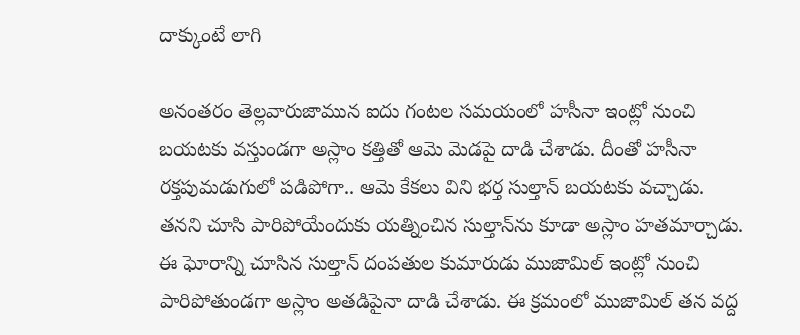దాక్కుంటే లాగి

అనంతరం తెల్లవారుజామున ఐదు గంటల సమయంలో హసీనా ఇంట్లో నుంచి బయటకు వస్తుండగా అస్లాం కత్తితో ఆమె మెడపై దాడి చేశాడు. దీంతో హసీనా రక్తపుమడుగులో పడిపోగా.. ఆమె కేకలు విని భర్త సుల్తాన్‌ బయటకు వచ్చాడు. తనని చూసి పారిపోయేందుకు యత్నించిన సుల్తాన్‌ను కూడా అస్లాం హతమార్చాడు. ఈ ఘోరాన్ని చూసిన సుల్తాన్‌ దంపతుల కుమారుడు ముజామిల్‌ ఇంట్లో నుంచి పారిపోతుండగా అస్లాం అతడిపైనా దాడి చేశాడు. ఈ క్రమంలో ముజామిల్‌ తన వద్ద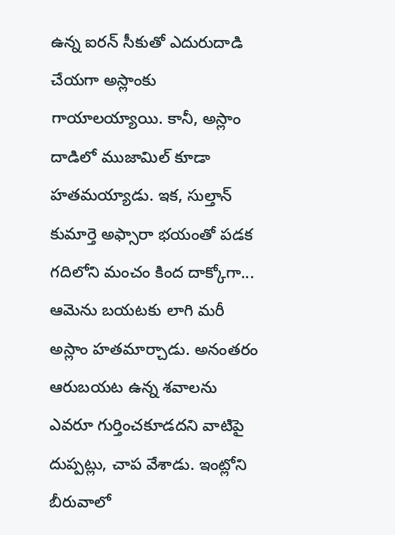ఉన్న ఐరన్‌ సీకుతో ఎదురుదాడి చేయగా అస్లాంకు గాయాలయ్యాయి. కానీ, అస్లాం దాడిలో ముజామిల్‌ కూడా హతమయ్యాడు. ఇక, సుల్తాన్‌ కుమార్తె అఫ్సారా భయంతో పడక గదిలోని మంచం కింద దాక్కోగా... ఆమెను బయటకు లాగి మరీ అస్లాం హతమార్చాడు. అనంతరం ఆరుబయట ఉన్న శవాలను ఎవరూ గుర్తించకూడదని వాటిపై దుప్పట్లు, చాప వేశాడు. ఇంట్లోని బీరువాలో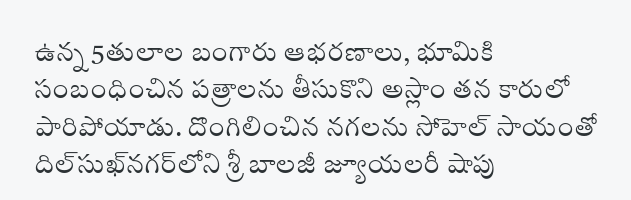ఉన్న 5తులాల బంగారు ఆభరణాలు, భూమికి సంబంధించిన పత్రాలను తీసుకొని అస్లాం తన కారులో పారిపోయాడు. దొంగిలించిన నగలను సోహెల్‌ సాయంతో దిల్‌సుఖ్‌నగర్‌లోని శ్రీ బాలజీ జ్యూయలరీ షాపు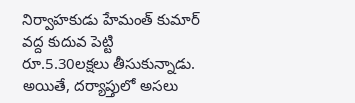నిర్వాహకుడు హేమంత్‌ కుమార్‌ వద్ద కుదువ పెట్టి రూ.5.30లక్షలు తీసుకున్నాడు. అయితే, దర్యాప్తులో అసలు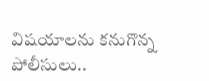విషయాలను కనుగొన్న పోలీసులు..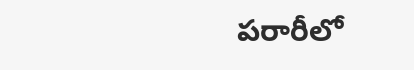పరారీలో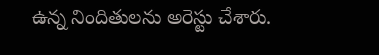ఉన్న నిందితులను అరెస్టు చేశారు.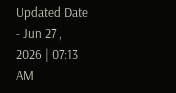Updated Date - Jun 27 , 2026 | 07:13 AM